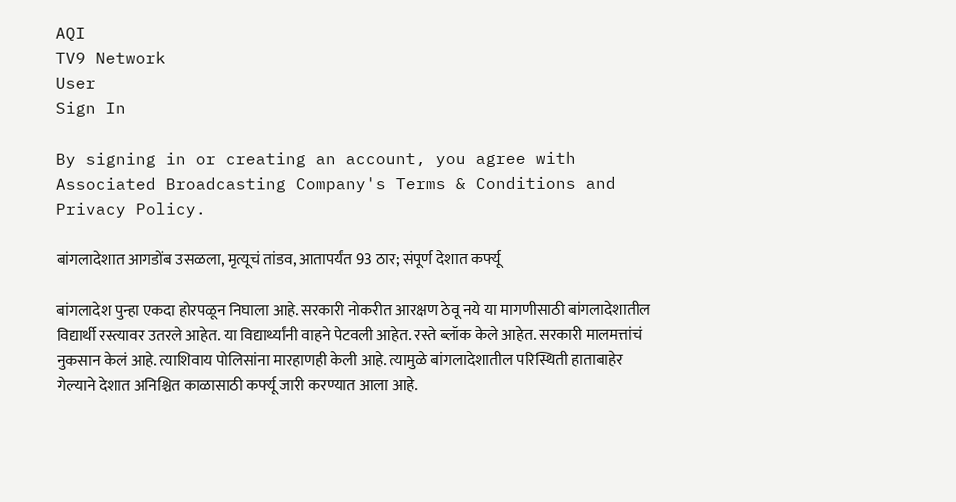AQI
TV9 Network
User
Sign In

By signing in or creating an account, you agree with Associated Broadcasting Company's Terms & Conditions and Privacy Policy.

बांगलादेशात आगडोंब उसळला, मृत्यूचं तांडव, आतापर्यंत 93 ठार; संपूर्ण देशात कर्फ्यू

बांगलादेश पुन्हा एकदा होरपळून निघाला आहे. सरकारी नोकरीत आरक्षण ठेवू नये या मागणीसाठी बांगलादेशातील विद्यार्थी रस्त्यावर उतरले आहेत. या विद्यार्थ्यांनी वाहने पेटवली आहेत. रस्ते ब्लॉक केले आहेत. सरकारी मालमत्तांचं नुकसान केलं आहे. त्याशिवाय पोलिसांना मारहाणही केली आहे. त्यामुळे बांगलादेशातील परिस्थिती हाताबाहेर गेल्याने देशात अनिश्चित काळासाठी कर्फ्यू जारी करण्यात आला आहे.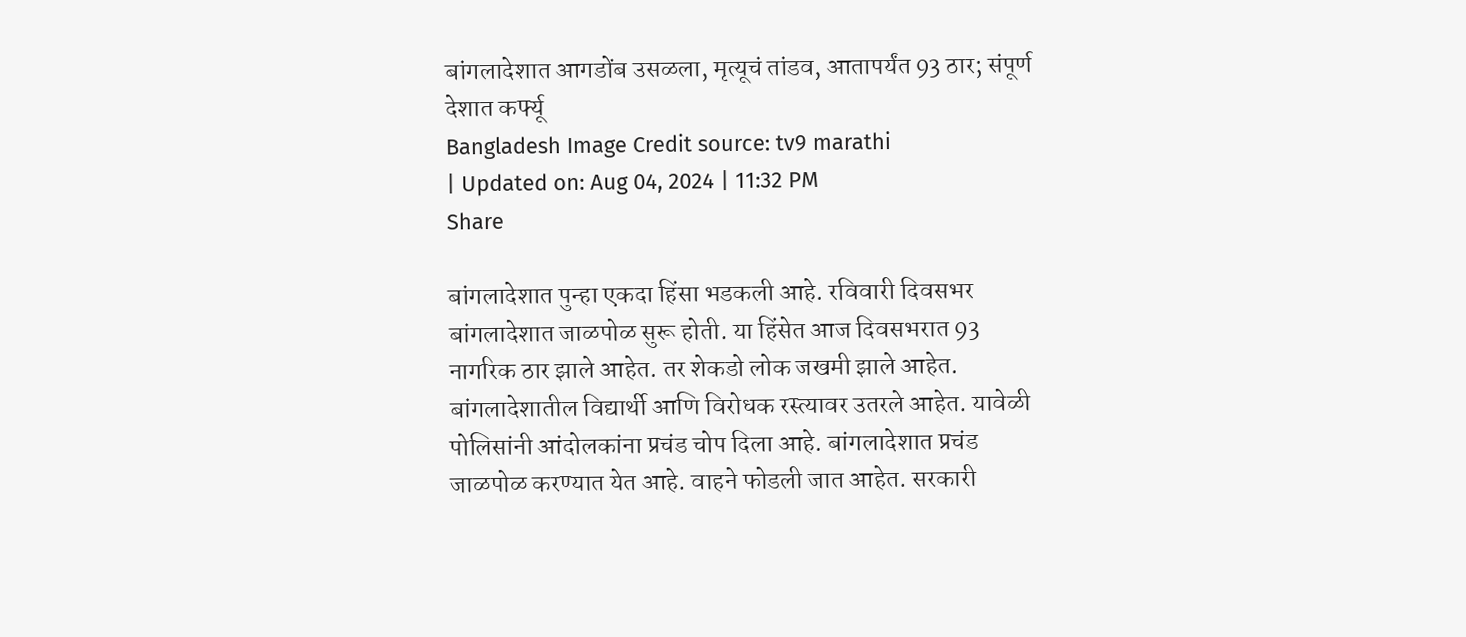बांगलादेशात आगडोंब उसळला, मृत्यूचं तांडव, आतापर्यंत 93 ठार; संपूर्ण देशात कर्फ्यू
Bangladesh Image Credit source: tv9 marathi
| Updated on: Aug 04, 2024 | 11:32 PM
Share

बांगलादेशात पुन्हा एकदा हिंसा भडकली आहे. रविवारी दिवसभर बांगलादेशात जाळपोळ सुरू होती. या हिंसेत आज दिवसभरात 93 नागरिक ठार झाले आहेत. तर शेकडो लोक जखमी झाले आहेत. बांगलादेशातील विद्यार्थी आणि विरोधक रस्त्यावर उतरले आहेत. यावेळी पोलिसांनी आंदोलकांना प्रचंड चोप दिला आहे. बांगलादेशात प्रचंड जाळपोळ करण्यात येत आहे. वाहने फोडली जात आहेत. सरकारी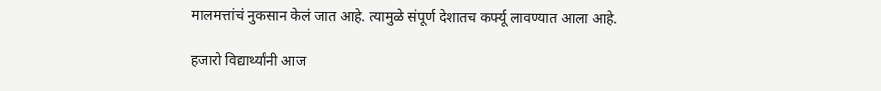मालमत्तांचं नुकसान केलं जात आहे. त्यामुळे संपूर्ण देशातच कर्फ्यू लावण्यात आला आहे.

हजारो विद्यार्थ्यांनी आज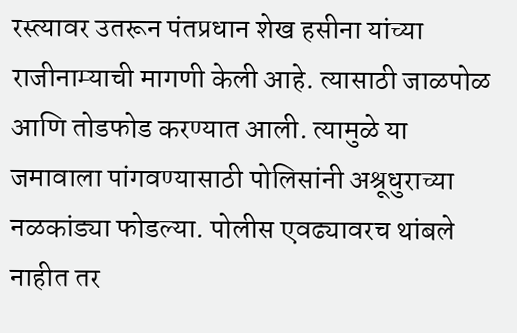रस्त्यावर उतरून पंतप्रधान शेख हसीना यांच्या राजीनाम्याची मागणी केली आहे. त्यासाठी जाळपोळ आणि तोडफोड करण्यात आली. त्यामुळे या जमावाला पांगवण्यासाठी पोलिसांनी अश्रूधुराच्या नळकांड्या फोडल्या. पोलीस एवढ्यावरच थांबले नाहीत तर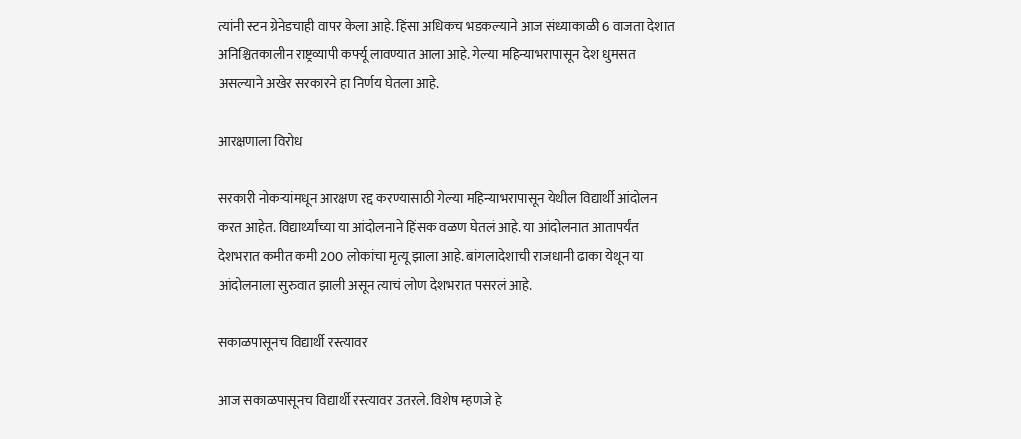त्यांनी स्टन ग्रेनेडचाही वापर केला आहे. हिंसा अधिकच भडकल्याने आज संध्याकाळी 6 वाजता देशात अनिश्चितकालीन राष्ट्रव्यापी कर्फ्यू लावण्यात आला आहे. गेल्या महिन्याभरापासून देश धुमसत असल्याने अखेर सरकारने हा निर्णय घेतला आहे.

आरक्षणाला विरोध

सरकारी नोकऱ्यांमधून आरक्षण रद्द करण्यासाठी गेल्या महिन्याभरापासून येथील विद्यार्थी आंदोलन करत आहेत. विद्यार्थ्यांच्या या आंदोलनाने हिंसक वळण घेतलं आहे. या आंदोलनात आतापर्यंत देशभरात कमीत कमी 200 लोकांचा मृत्यू झाला आहे. बांगलादेशाची राजधानी ढाका येथून या आंदोलनाला सुरुवात झाली असून त्याचं लोण देशभरात पसरलं आहे.

सकाळपासूनच विद्यार्थी रस्त्यावर

आज सकाळपासूनच विद्यार्थी रस्त्यावर उतरले. विशेष म्हणजे हे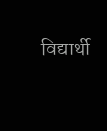विद्यार्थी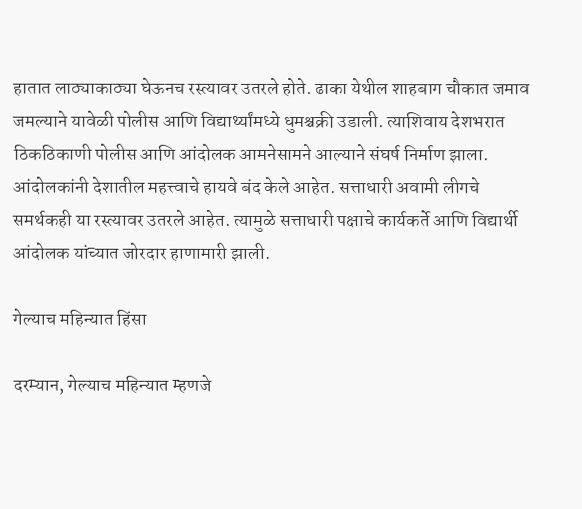हातात लाठ्याकाठ्या घेऊनच रस्त्यावर उतरले होते. ढाका येथील शाहबाग चौकात जमाव जमल्याने यावेळी पोलीस आणि विद्यार्थ्यांमध्ये धुमश्चक्री उडाली. त्याशिवाय देशभरात ठिकठिकाणी पोलीस आणि आंदोलक आमनेसामने आल्याने संघर्ष निर्माण झाला. आंदोलकांनी देशातील महत्त्वाचे हायवे बंद केले आहेत. सत्ताधारी अवामी लीगचे समर्थकही या रस्त्यावर उतरले आहेत. त्यामुळे सत्ताधारी पक्षाचे कार्यकर्ते आणि विद्यार्थी आंदोलक यांच्यात जोरदार हाणामारी झाली.

गेल्याच महिन्यात हिंसा

दरम्यान, गेल्याच महिन्यात म्हणजे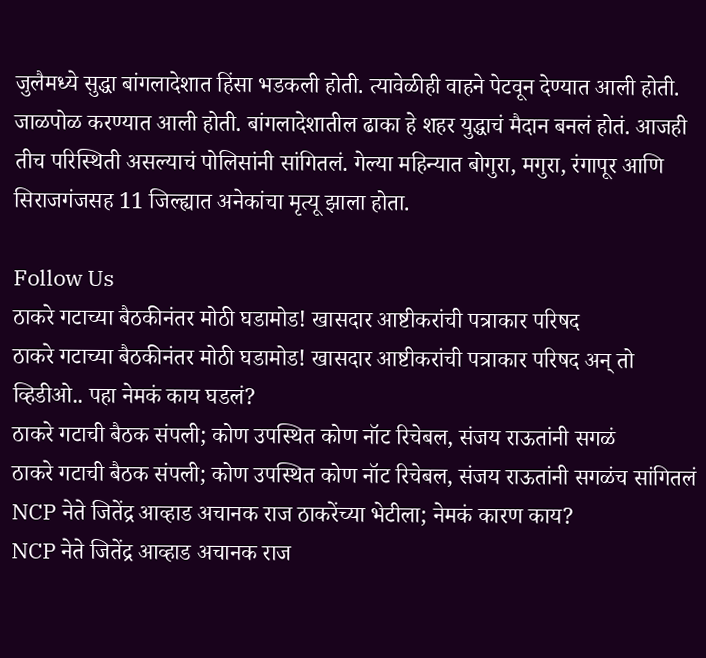जुलैमध्ये सुद्धा बांगलादेशात हिंसा भडकली होती. त्यावेळीही वाहने पेटवून देण्यात आली होती. जाळपोळ करण्यात आली होती. बांगलादेशातील ढाका हे शहर युद्धाचं मैदान बनलं होतं. आजही तीच परिस्थिती असल्याचं पोलिसांनी सांगितलं. गेल्या महिन्यात बोगुरा, मगुरा, रंगापूर आणि सिराजगंजसह 11 जिल्ह्यात अनेकांचा मृत्यू झाला होता.

Follow Us
ठाकरे गटाच्या बैठकीनंतर मोठी घडामोड! खासदार आष्टीकरांची पत्राकार परिषद
ठाकरे गटाच्या बैठकीनंतर मोठी घडामोड! खासदार आष्टीकरांची पत्राकार परिषद अन् तो व्हिडीओ.. पहा नेमकं काय घडलं?
ठाकरे गटाची बैठक संपली; कोण उपस्थित कोण नॉट रिचेबल, संजय राऊतांनी सगळं
ठाकरे गटाची बैठक संपली; कोण उपस्थित कोण नॉट रिचेबल, संजय राऊतांनी सगळंच सांगितलं
NCP नेते जितेंद्र आव्हाड अचानक राज ठाकरेंच्या भेटीला; नेमकं कारण काय?
NCP नेते जितेंद्र आव्हाड अचानक राज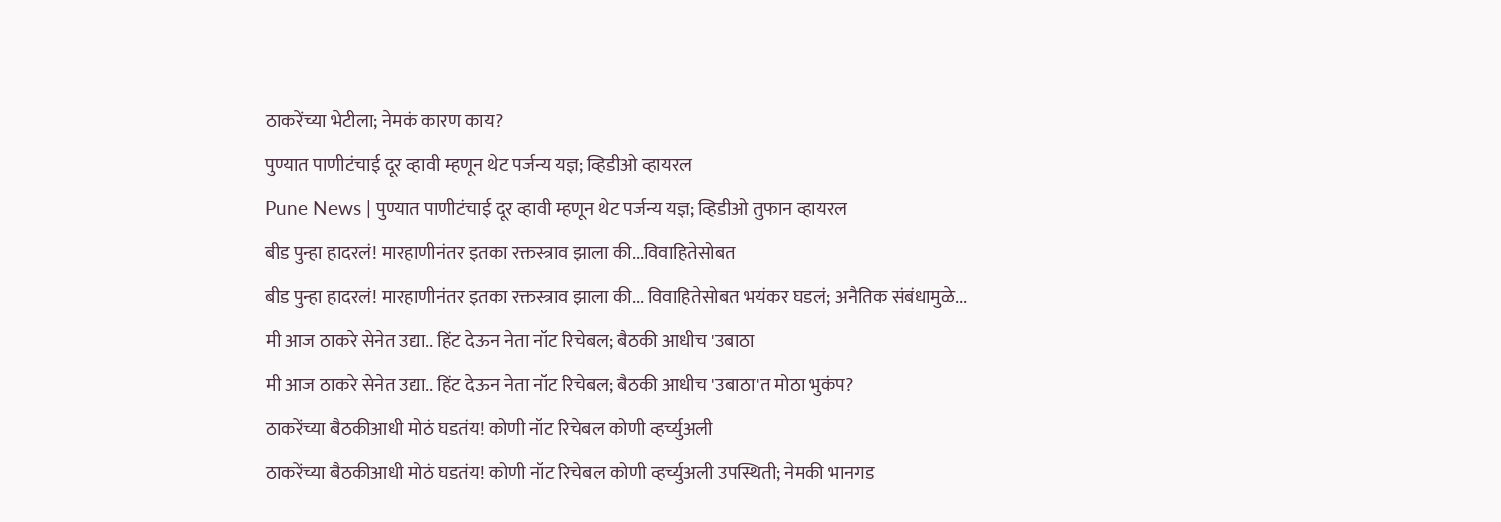ठाकरेंच्या भेटीला; नेमकं कारण काय?
पुण्यात पाणीटंचाई दूर व्हावी म्हणून थेट पर्जन्य यज्ञ; व्हिडीओ व्हायरल
Pune News | पुण्यात पाणीटंचाई दूर व्हावी म्हणून थेट पर्जन्य यज्ञ; व्हिडीओ तुफान व्हायरल
बीड पुन्हा हादरलं! मारहाणीनंतर इतका रक्तस्त्राव झाला की...विवाहितेसोबत
बीड पुन्हा हादरलं! मारहाणीनंतर इतका रक्तस्त्राव झाला की... विवाहितेसोबत भयंकर घडलं; अनैतिक संबंधामुळे...
मी आज ठाकरे सेनेत उद्या.. हिंट देऊन नेता नॉट रिचेबल; बैठकी आधीच 'उबाठा
मी आज ठाकरे सेनेत उद्या.. हिंट देऊन नेता नॉट रिचेबल; बैठकी आधीच 'उबाठा'त मोठा भुकंप?
ठाकरेंच्या बैठकीआधी मोठं घडतंय! कोणी नॉट रिचेबल कोणी व्हर्च्युअली
ठाकरेंच्या बैठकीआधी मोठं घडतंय! कोणी नॉट रिचेबल कोणी व्हर्च्युअली उपस्थिती; नेमकी भानगड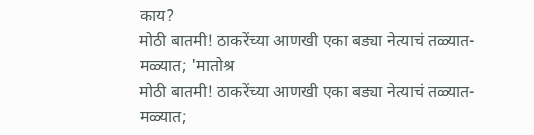काय?
मोठी बातमी! ठाकरेंच्या आणखी एका बड्या नेत्याचं तळ्यात-मळ्यात; 'मातोश्र
मोठी बातमी! ठाकरेंच्या आणखी एका बड्या नेत्याचं तळ्यात-मळ्यात;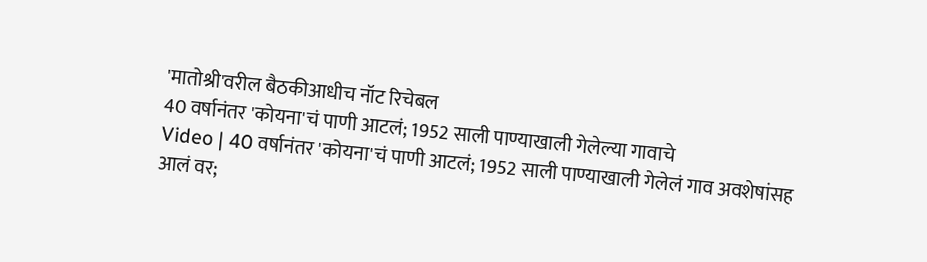'मातोश्री'वरील बैठकीआधीच नॉट रिचेबल
40 वर्षानंतर 'कोयना'चं पाणी आटलं; 1952 साली पाण्याखाली गेलेल्या गावाचे
Video | 40 वर्षानंतर 'कोयना'चं पाणी आटलं; 1952 साली पाण्याखाली गेलेलं गाव अवशेषांसह आलं वर;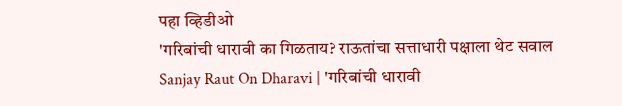पहा व्हिडीओ
'गरिबांची धारावी का गिळताय? राऊतांचा सत्ताधारी पक्षाला थेट सवाल
Sanjay Raut On Dharavi | 'गरिबांची धारावी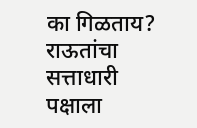का गिळताय? राऊतांचा सत्ताधारी पक्षाला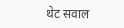थेट सवाल